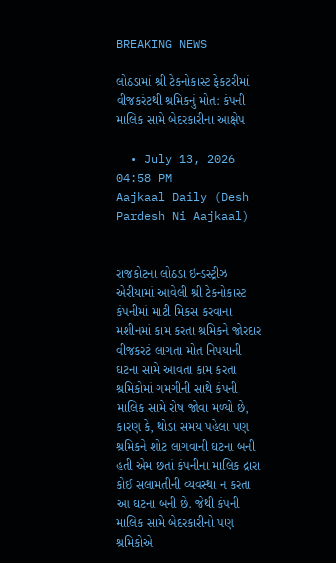BREAKING NEWS

લોઠડામાં શ્રી ટેકનોકાસ્ટ ફેકટરીમાં વીજકરંટથી શ્રમિકનું મોત: કંપની માલિક સામે બેદરકારીના આક્ષેપ

  • July 13, 2026 04:58 PM
Aajkaal Daily (Desh Pardesh Ni Aajkaal)


રાજકોટના લોઠડા ઇન્ડસ્ટ્રીઝ એરીયામાં આવેલી શ્રી ટેકનોકાસ્ટ કંપનીમાં માટી મિકસ કરવાના મશીનમાં કામ કરતા શ્રમિકને જોરદાર વીજકરટં લાગતા મોત નિપયાની ઘટના સામે આવતા કામ કરતા શ્રમિકોમાં ગમગીની સાથે કંપની માલિક સામે રોષ જોવા મળ્યો છે, કારણ કે, થોડા સમય પહેલા પણ શ્રમિકને શોટ લાગવાની ઘટના બની હતી એમ છતાં કંપનીના માલિક દ્રારા કોઈ સલામતીની વ્યવસ્થા ન કરતા આ ઘટના બની છે. જેથી કંપની માલિક સામે બેદરકારીનો પણ શ્રમિકોએ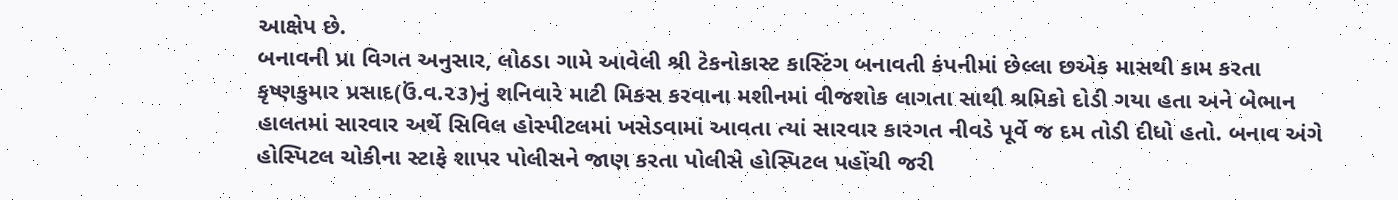આક્ષેપ છે.
બનાવની પ્રા વિગત અનુસાર, લોઠડા ગામે આવેલી શ્રી ટેકનોકાસ્ટ કાસ્ટિંગ બનાવતી કંપનીમાં છેલ્લા છએક માસથી કામ કરતા કૃષ્ણકુમાર પ્રસાદ(ઉં.વ.૨૩)નું શનિવારે માટી મિકસ કરવાના મશીનમાં વીજશોક લાગતા સાથી શ્રમિકો દોડી ગયા હતા અને બેભાન હાલતમાં સારવાર અર્થે સિવિલ હોસ્પીટલમાં ખસેડવામાં આવતા ત્યાં સારવાર કારગત નીવડે પૂર્વે જ દમ તોડી દીધો હતો. બનાવ અંગે હોસ્પિટલ ચોકીના સ્ટાફે શાપર પોલીસને જાણ કરતા પોલીસે હોસ્પિટલ પહોંચી જરી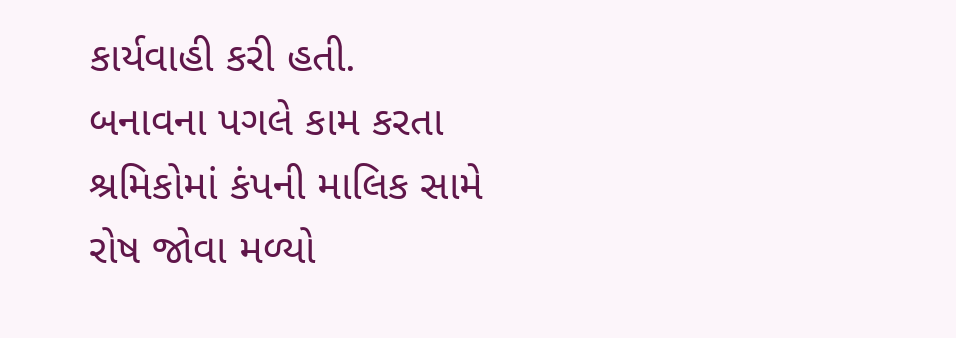કાર્યવાહી કરી હતી.
બનાવના પગલે કામ કરતા શ્રમિકોમાં કંપની માલિક સામે રોષ જોવા મળ્યો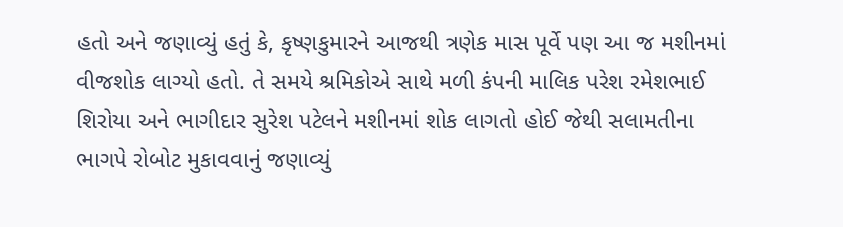હતો અને જણાવ્યું હતું કે, કૃષ્ણકુમારને આજથી ત્રણેક માસ પૂર્વે પણ આ જ મશીનમાં વીજશોક લાગ્યો હતો. તે સમયે શ્રમિકોએ સાથે મળી કંપની માલિક પરેશ રમેશભાઈ શિરોયા અને ભાગીદાર સુરેશ પટેલને મશીનમાં શોક લાગતો હોઈ જેથી સલામતીના ભાગપે રોબોટ મુકાવવાનું જણાવ્યું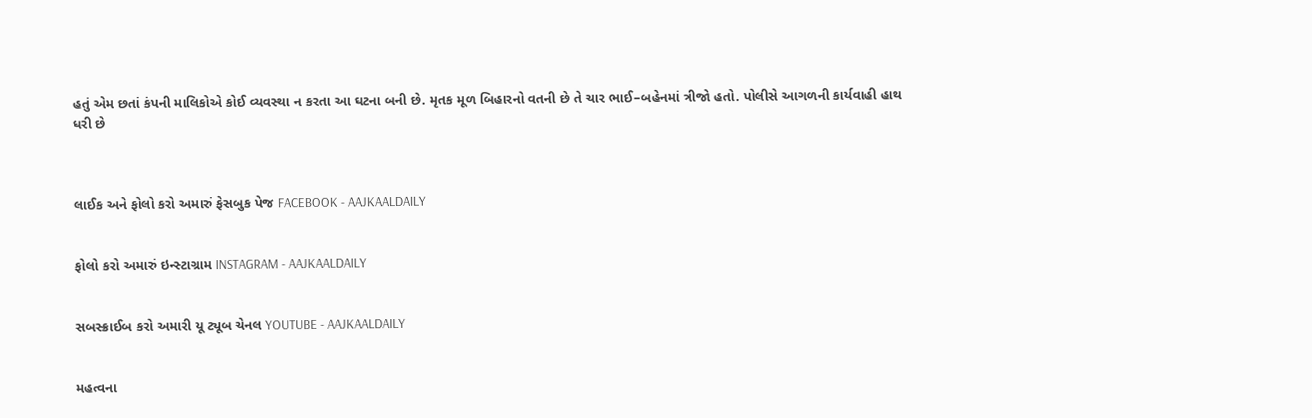હતું એમ છતાં કંપની માલિકોએ કોઈ વ્યવસ્થા ન કરતા આ ઘટના બની છે. મૃતક મૂળ બિહારનો વતની છે તે ચાર ભાઈ–બહેનમાં ત્રીજો હતો. પોલીસે આગળની કાર્યવાહી હાથ ધરી છે



લાઈક અને ફોલો કરો અમારું ફેસબુક પેજ FACEBOOK - AAJKAALDAILY


ફોલો કરો અમારું ઇન્સ્ટાગ્રામ INSTAGRAM - AAJKAALDAILY


સબસ્ક્રાઈબ કરો અમારી યૂ ટ્યૂબ ચેનલ YOUTUBE - AAJKAALDAILY


મહત્વના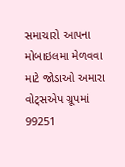સમાચારો આપના મોબાઇલમા મેળવવા માટે જોડાઓ અમારા વોટ્સએપ ગ્રૂપમાં  99251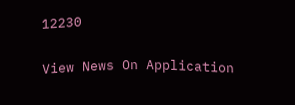12230

View News On Application